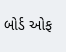બોર્ડ ઓફ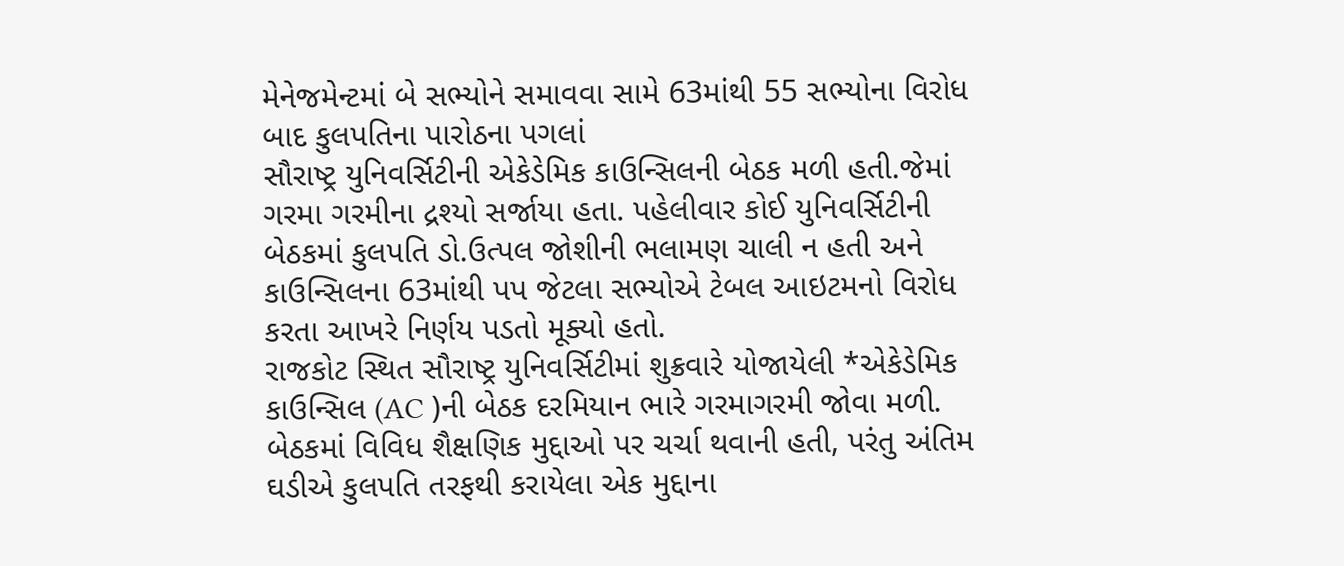મેનેજમેન્ટમાં બે સભ્યોને સમાવવા સામે 63માંથી 55 સભ્યોના વિરોધ બાદ કુલપતિના પારોઠના પગલાં
સૌરાષ્ટ્ર યુનિવર્સિટીની એકેડેમિક કાઉન્સિલની બેઠક મળી હતી.જેમાં ગરમા ગરમીના દ્રશ્યો સર્જાયા હતા. પહેલીવાર કોઈ યુનિવર્સિટીની બેઠકમાં કુલપતિ ડો.ઉત્પલ જોશીની ભલામણ ચાલી ન હતી અને કાઉન્સિલના 63માંથી પપ જેટલા સભ્યોએ ટેબલ આઇટમનો વિરોધ કરતા આખરે નિર્ણય પડતો મૂક્યો હતો.
રાજકોટ સ્થિત સૌરાષ્ટ્ર યુનિવર્સિટીમાં શુક્રવારે યોજાયેલી *એકેડેમિક કાઉન્સિલ (AC )ની બેઠક દરમિયાન ભારે ગરમાગરમી જોવા મળી. બેઠકમાં વિવિધ શૈક્ષણિક મુદ્દાઓ પર ચર્ચા થવાની હતી, પરંતુ અંતિમ ઘડીએ કુલપતિ તરફથી કરાયેલા એક મુદ્દાના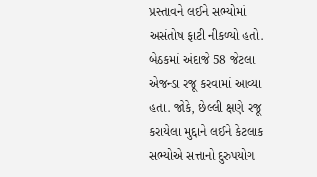પ્રસ્તાવને લઈને સભ્યોમાં અસંતોષ ફાટી નીકળ્યો હતો. બેઠકમાં અંદાજે 58 જેટલા એજન્ડા રજૂ કરવામાં આવ્યા હતા. જોકે, છેલ્લી ક્ષણે રજૂ કરાયેલા મુદ્દાને લઈને કેટલાક સભ્યોએ સત્તાનો દુરુપયોગ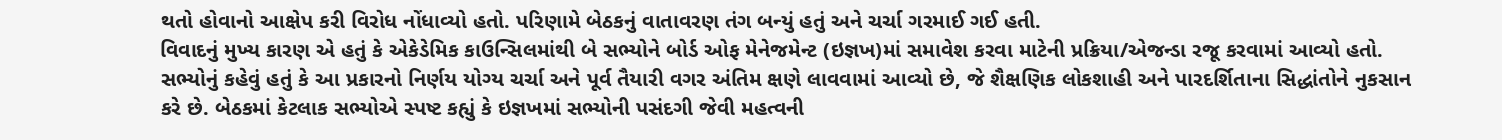થતો હોવાનો આક્ષેપ કરી વિરોધ નોંધાવ્યો હતો. પરિણામે બેઠકનું વાતાવરણ તંગ બન્યું હતું અને ચર્ચા ગરમાઈ ગઈ હતી.
વિવાદનું મુખ્ય કારણ એ હતું કે એકેડેમિક કાઉન્સિલમાંથી બે સભ્યોને બોર્ડ ઓફ મેનેજમેન્ટ (ઇજ્ઞખ)માં સમાવેશ કરવા માટેની પ્રક્રિયા/એજન્ડા રજૂ કરવામાં આવ્યો હતો. સભ્યોનું કહેવું હતું કે આ પ્રકારનો નિર્ણય યોગ્ય ચર્ચા અને પૂર્વ તૈયારી વગર અંતિમ ક્ષણે લાવવામાં આવ્યો છે, જે શૈક્ષણિક લોકશાહી અને પારદર્શિતાના સિદ્ધાંતોને નુકસાન કરે છે. બેઠકમાં કેટલાક સભ્યોએ સ્પષ્ટ કહ્યું કે ઇજ્ઞખમાં સભ્યોની પસંદગી જેવી મહત્વની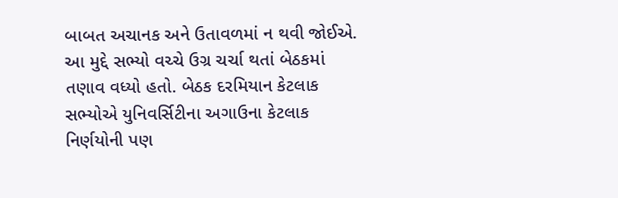બાબત અચાનક અને ઉતાવળમાં ન થવી જોઈએ. આ મુદ્દે સભ્યો વચ્ચે ઉગ્ર ચર્ચા થતાં બેઠકમાં તણાવ વધ્યો હતો. બેઠક દરમિયાન કેટલાક સભ્યોએ યુનિવર્સિટીના અગાઉના કેટલાક નિર્ણયોની પણ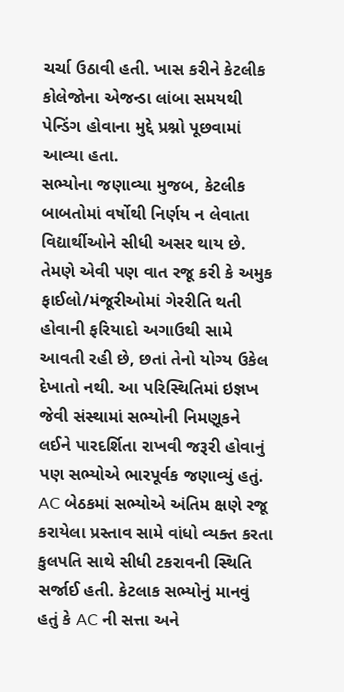ચર્ચા ઉઠાવી હતી. ખાસ કરીને કેટલીક કોલેજોના એજન્ડા લાંબા સમયથી પેન્ડિંગ હોવાના મુદ્દે પ્રશ્નો પૂછવામાં આવ્યા હતા.
સભ્યોના જણાવ્યા મુજબ, કેટલીક બાબતોમાં વર્ષોથી નિર્ણય ન લેવાતા વિદ્યાર્થીઓને સીધી અસર થાય છે. તેમણે એવી પણ વાત રજૂ કરી કે અમુક ફાઈલો/મંજૂરીઓમાં ગેરરીતિ થતી હોવાની ફરિયાદો અગાઉથી સામે આવતી રહી છે, છતાં તેનો યોગ્ય ઉકેલ દેખાતો નથી. આ પરિસ્થિતિમાં ઇજ્ઞખ જેવી સંસ્થામાં સભ્યોની નિમણૂકને લઈને પારદર્શિતા રાખવી જરૂરી હોવાનું પણ સભ્યોએ ભારપૂર્વક જણાવ્યું હતું. AC બેઠકમાં સભ્યોએ અંતિમ ક્ષણે રજૂ કરાયેલા પ્રસ્તાવ સામે વાંધો વ્યક્ત કરતા કુલપતિ સાથે સીધી ટકરાવની સ્થિતિ સર્જાઈ હતી. કેટલાક સભ્યોનું માનવું હતું કે AC ની સત્તા અને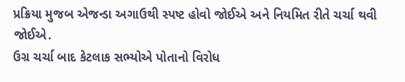પ્રક્રિયા મુજબ એજન્ડા અગાઉથી સ્પષ્ટ હોવો જોઈએ અને નિયમિત રીતે ચર્ચા થવી જોઈએ.
ઉગ્ર ચર્ચા બાદ કેટલાક સભ્યોએ પોતાનો વિરોધ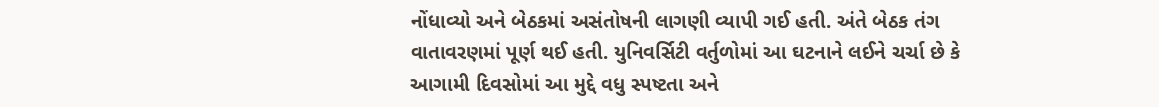નોંધાવ્યો અને બેઠકમાં અસંતોષની લાગણી વ્યાપી ગઈ હતી. અંતે બેઠક તંગ વાતાવરણમાં પૂર્ણ થઈ હતી. યુનિવર્સિટી વર્તુળોમાં આ ઘટનાને લઈને ચર્ચા છે કે આગામી દિવસોમાં આ મુદ્દે વધુ સ્પષ્ટતા અને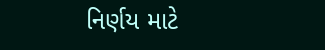નિર્ણય માટે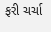ફરી ચર્ચા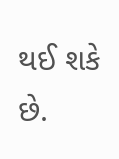થઈ શકે છે.